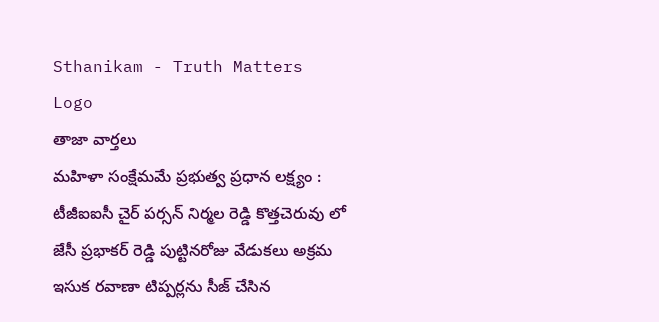Sthanikam - Truth Matters
Logo
తాజా వార్తలు
మహిళా సంక్షేమమే ప్రభుత్వ ప్రధాన లక్ష్యం : టీజీఐఐసీ చైర్ పర్సన్ నిర్మల రెడ్డి కొత్తచెరువు లో జేసీ ప్రభాకర్ రెడ్డి పుట్టినరోజు వేడుకలు అక్రమ ఇసుక రవాణా టిప్పర్లను సీజ్ చేసిన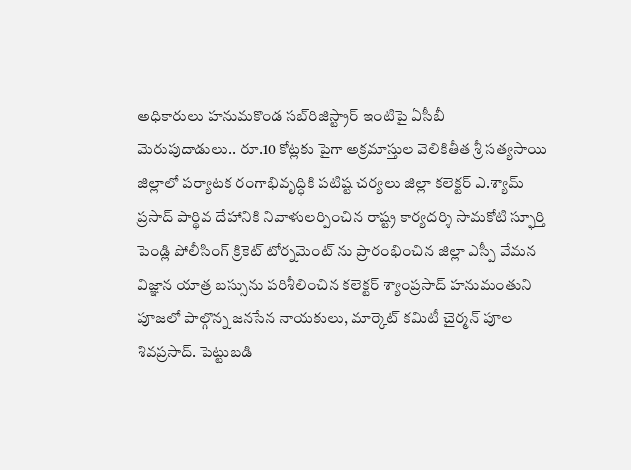అధికారులు హనుమకొండ సబ్‌రిజిస్ట్రార్ ఇంటిపై ఏసీబీ మెరుపుదాడులు.. రూ.10 కోట్లకు పైగా అక్రమాస్తుల వెలికితీత శ్రీ సత్యసాయి జిల్లాలో పర్యాటక రంగాభివృద్ధికి పటిష్ట చర్యలు జిల్లా కలెక్టర్ ఎ.శ్యామ్ ప్రసాద్ పార్థివ దేహానికి నివాళులర్పించిన రాష్ట్ర కార్యదర్శి సామకోటి స్ఫూర్తి పెండ్లి పోలీసింగ్ క్రికెట్ టోర్నమెంట్ ను ప్రారంభించిన జిల్లా ఎస్పీ వేమన విజ్ఞాన యాత్ర బస్సును పరిశీలించిన కలెక్టర్ శ్యాంప్రసాద్ హనుమంతుని పూజలో పాల్గొన్న జనసేన నాయకులు, మార్కెట్ కమిటీ చైర్మన్ పూల శివప్రసాద్. పెట్టుబడి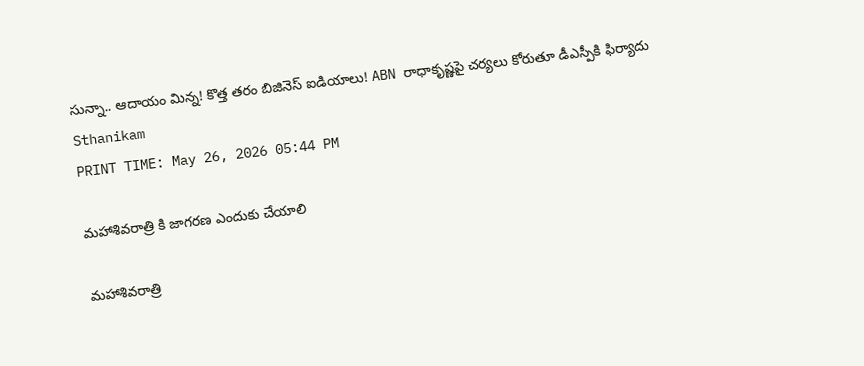సున్నా.. ఆదాయం మిన్న! కొత్త తరం బిజినెస్ ఐడియాలు! ABN రాధాకృష్ణపై చర్యలు కోరుతూ డీఎస్పీకి ఫిర్యాదు
Sthanikam
PRINT TIME: May 26, 2026 05:44 PM

మహాశివరాత్రి కి జాగరణ ఎందుకు చేయాలి

మహాశివరాత్రి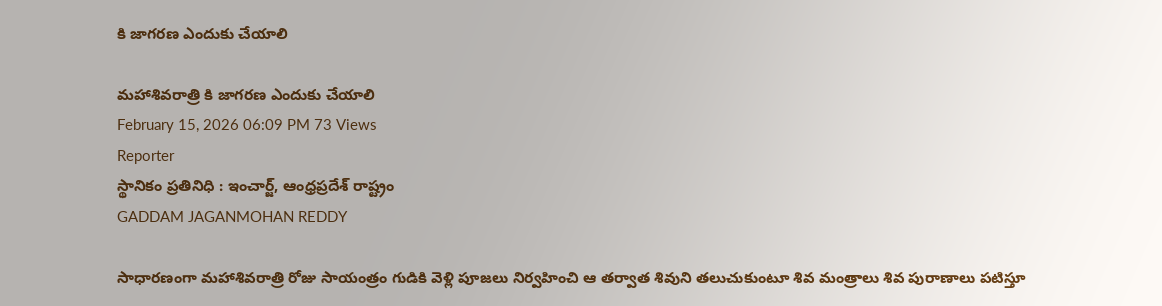కి జాగరణ ఎందుకు చేయాలి

మహాశివరాత్రి కి జాగరణ ఎందుకు చేయాలి
February 15, 2026 06:09 PM 73 Views
Reporter
స్థానికం ప్రతినిధి : ఇంచార్జ్, ఆంధ్రప్రదేశ్ రాష్ట్రం
GADDAM JAGANMOHAN REDDY

సాధారణంగా మహాశివరాత్రి రోజు సాయంత్రం గుడికి వెళ్లి పూజలు నిర్వహించి ఆ తర్వాత శివుని తలుచుకుంటూ శివ మంత్రాలు శివ పురాణాలు పటిస్తూ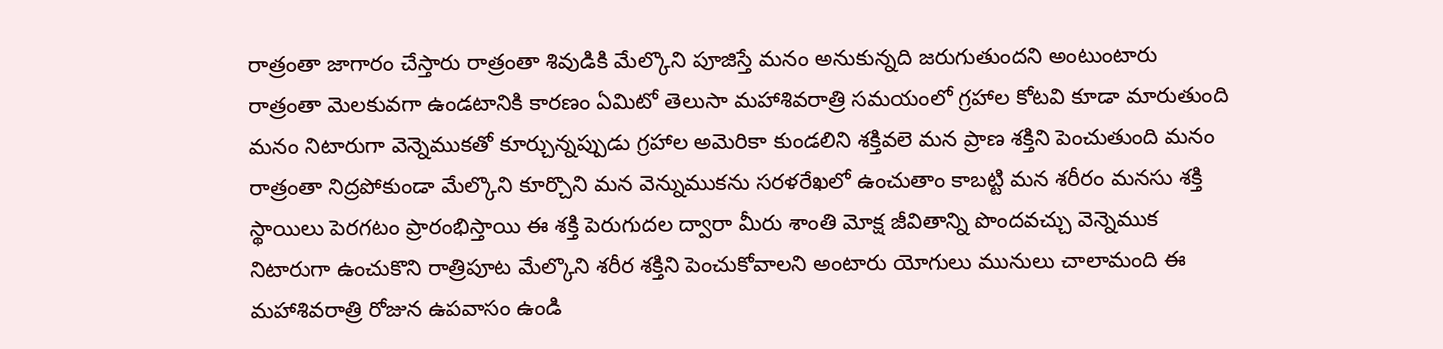రాత్రంతా జాగారం చేస్తారు రాత్రంతా శివుడికి మేల్కొని పూజిస్తే మనం అనుకున్నది జరుగుతుందని అంటుంటారు రాత్రంతా మెలకువగా ఉండటానికి కారణం ఏమిటో తెలుసా మహాశివరాత్రి సమయంలో గ్రహాల కోటవి కూడా మారుతుంది మనం నిటారుగా వెన్నెముకతో కూర్చున్నప్పుడు గ్రహాల అమెరికా కుండలిని శక్తివలె మన ప్రాణ శక్తిని పెంచుతుంది మనం రాత్రంతా నిద్రపోకుండా మేల్కొని కూర్చొని మన వెన్నుముకను సరళరేఖలో ఉంచుతాం కాబట్టి మన శరీరం మనసు శక్తి స్థాయిలు పెరగటం ప్రారంభిస్తాయి ఈ శక్తి పెరుగుదల ద్వారా మీరు శాంతి మోక్ష జీవితాన్ని పొందవచ్చు వెన్నెముక నిటారుగా ఉంచుకొని రాత్రిపూట మేల్కొని శరీర శక్తిని పెంచుకోవాలని అంటారు యోగులు మునులు చాలామంది ఈ మహాశివరాత్రి రోజున ఉపవాసం ఉండి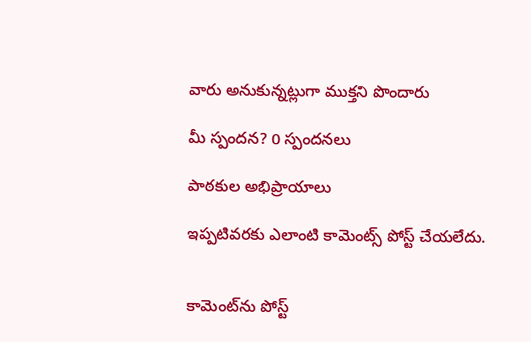వారు అనుకున్నట్లుగా ముక్తని పొందారు

మీ స్పందన? 0 స్పందనలు

పాఠకుల అభిప్రాయాలు

ఇప్పటివరకు ఎలాంటి కామెంట్స్ పోస్ట్ చేయలేదు.


కామెంట్‌ను పోస్ట్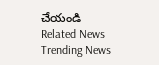చేయండి
Related News
Trending News